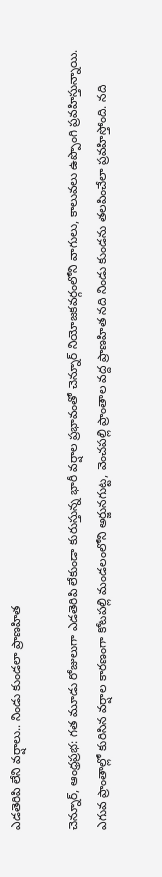ఎడతెరిపి లేని వర్షాలు.. నిండు కుండలా ప్రాణహిత

చెన్నూర్, ఆంధ్రప్రభ: గత మూడు రోజులుగా ఎడతెరిపి లేకుండా కురుస్తున్న భారీ వర్షాల ప్రభావంతో చెన్నూర్ నియోజకవర్గంలోని వాగులు, కాలువలు ఉప్పొంగి ప్రవహిస్తున్నాయి. ఎగువ ప్రాంతాల్లో కురిసిన వర్షాల కారణంగా కోటపల్లి మండలంలోని అర్జునగుట్ట, వెంచపల్లి ప్రాంతాల వద్ద ప్రాణహిత నది నిండు కుండను తలపించేలా ప్రవహిస్తోంది. నది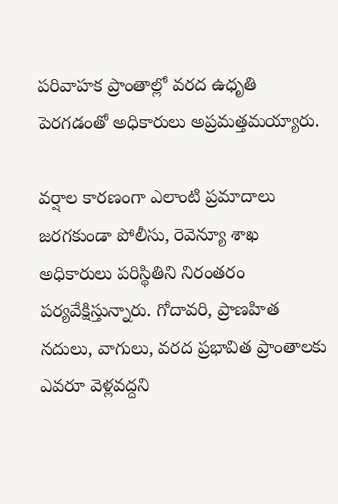పరివాహక ప్రాంతాల్లో వరద ఉధృతి పెరగడంతో అధికారులు అప్రమత్తమయ్యారు.

వర్షాల కారణంగా ఎలాంటి ప్రమాదాలు జరగకుండా పోలీసు, రెవెన్యూ శాఖ అధికారులు పరిస్థితిని నిరంతరం పర్యవేక్షిస్తున్నారు. గోదావరి, ప్రాణహిత నదులు, వాగులు, వరద ప్రభావిత ప్రాంతాలకు ఎవరూ వెళ్లవద్దని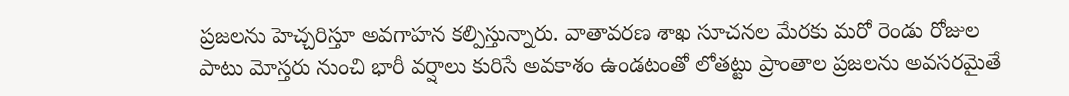ప్రజలను హెచ్చరిస్తూ అవగాహన కల్పిస్తున్నారు. వాతావరణ శాఖ సూచనల మేరకు మరో రెండు రోజుల పాటు మోస్తరు నుంచి భారీ వర్షాలు కురిసే అవకాశం ఉండటంతో లోతట్టు ప్రాంతాల ప్రజలను అవసరమైతే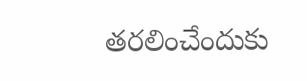తరలించేందుకు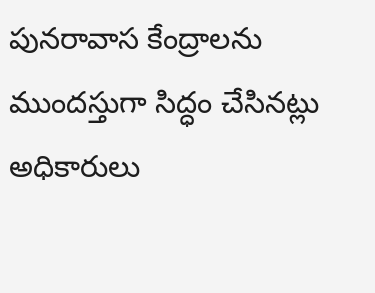పునరావాస కేంద్రాలను ముందస్తుగా సిద్ధం చేసినట్లు అధికారులు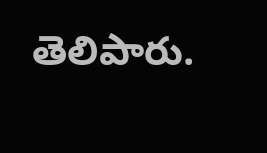తెలిపారు.